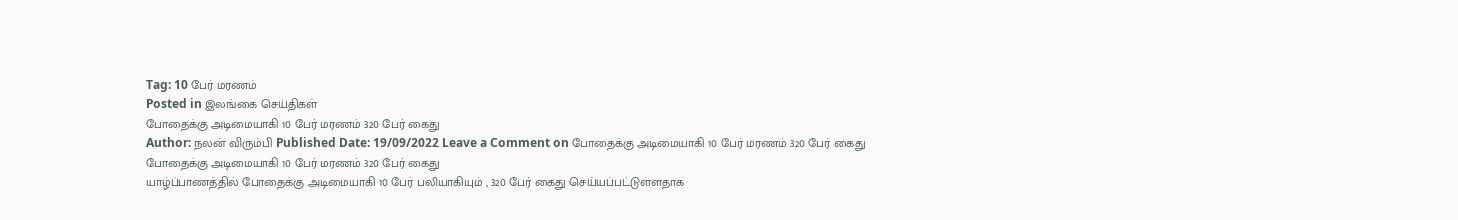Tag: 10 பேர் மரணம்
Posted in இலங்கை செய்திகள்
போதைக்கு அடிமையாகி 10 பேர் மரணம் 320 பேர் கைது
Author: நலன் விரும்பி Published Date: 19/09/2022 Leave a Comment on போதைக்கு அடிமையாகி 10 பேர் மரணம் 320 பேர் கைது
போதைக்கு அடிமையாகி 10 பேர் மரணம் 320 பேர் கைது
யாழ்ப்பாணத்தில் போதைக்கு அடிமையாகி 10 பேர் பலியாகியும் , 320 பேர் கைது செய்யப்பட்டுள்ளதாக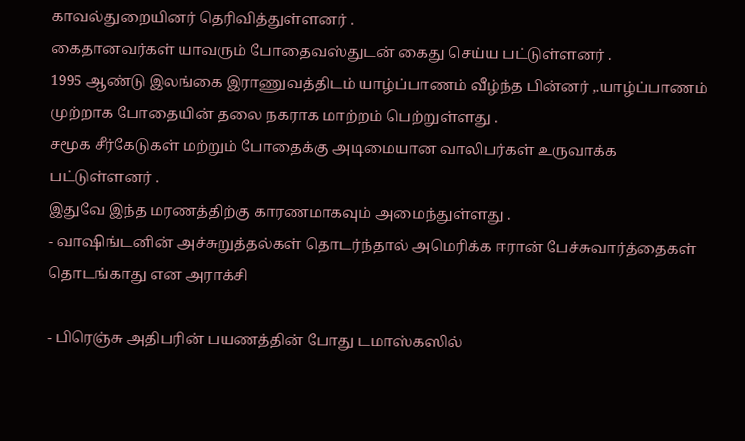காவல்துறையினர் தெரிவித்துள்ளனர் .
கைதானவர்கள் யாவரும் போதைவஸ்துடன் கைது செய்ய பட்டுள்ளனர் .
1995 ஆண்டு இலங்கை இராணுவத்திடம் யாழ்ப்பாணம் வீழ்ந்த பின்னர் ,.யாழ்ப்பாணம் முற்றாக போதையின் தலை நகராக மாற்றம் பெற்றுள்ளது .
சமூக சீர்கேடுகள் மற்றும் போதைக்கு அடிமையான வாலிபர்கள் உருவாக்க பட்டுள்ளனர் .
இதுவே இந்த மரணத்திற்கு காரணமாகவும் அமைந்துள்ளது .
- வாஷிங்டனின் அச்சுறுத்தல்கள் தொடர்ந்தால் அமெரிக்க ஈரான் பேச்சுவார்த்தைகள் தொடங்காது என அராக்சி

- பிரெஞ்சு அதிபரின் பயணத்தின் போது டமாஸ்கஸில்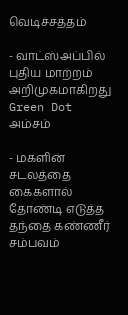வெடிச்சத்தம்

- வாட்ஸ்அப்பில் புதிய மாற்றம் அறிமுகமாகிறது Green Dot அம்சம்

- மகளின் சடலத்தை கைகளால் தோண்டி எடுத்த தந்தை கண்ணீர் சம்பவம்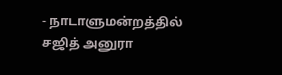- நாடாளுமன்றத்தில் சஜித் அனுரா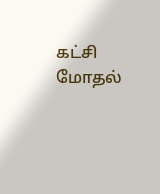கட்சி மோதல்